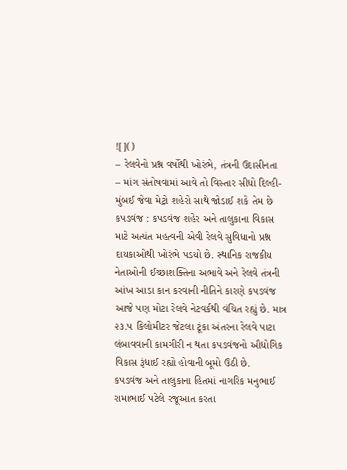![]()
– રેલવેનો પ્રશ્ન વર્ષોથી ખોરંભે, તંત્રની ઉદાસીનતા
– માંગ સંતોષવામાં આવે તો વિસ્તાર સીધો દિલ્હી-મુંબઈ જેવા મેટ્રો શહેરો સાથે જોડાઈ શકે તેમ છે
કપડવંજ : કપડવંજ શહેર અને તાલુકાના વિકાસ માટે અત્યંત મહત્વની એવી રેલવે સુવિધાનો પ્રશ્ન દાયકાઓથી ખોરંભે પડયો છે. સ્થાનિક રાજકીય નેતાઓની ઈચ્છાશક્તિના અભાવે અને રેલવે તંત્રની આંખ આડા કાન કરવાની નીતિને કારણે કપડવંજ આજે પણ મોટા રેલવે નેટવર્કથી વંચિત રહ્યું છે. માત્ર ૨૩.૫ કિલોમીટર જેટલા ટૂંકા અંતરના રેલવે પાટા લંબાવવાની કામગીરી ન થતા કપડવંજનો ઔદ્યોગિક વિકાસ રૂંધાઈ રહ્યો હોવાની બૂમો ઉઠી છે.
કપડવંજ અને તાલુકાના હિતમાં નાગરિક મનુભાઈ રામાભાઈ પટેલે રજૂઆત કરતા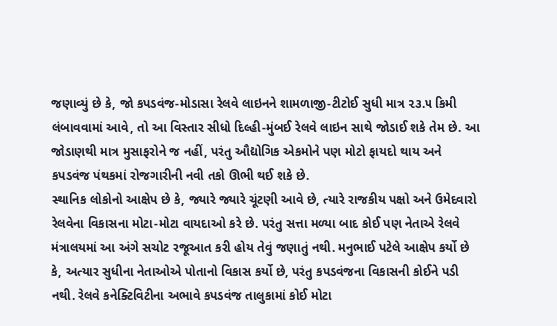જણાવ્યું છે કે, જો કપડવંજ-મોડાસા રેલવે લાઇનને શામળાજી-ટીટોઈ સુધી માત્ર ૨૩.૫ કિમી લંબાવવામાં આવે, તો આ વિસ્તાર સીધો દિલ્હી-મુંબઈ રેલવે લાઇન સાથે જોડાઈ શકે તેમ છે. આ જોડાણથી માત્ર મુસાફરોને જ નહીં, પરંતુ ઔદ્યોગિક એકમોને પણ મોટો ફાયદો થાય અને કપડવંજ પંથકમાં રોજગારીની નવી તકો ઊભી થઈ શકે છે.
સ્થાનિક લોકોનો આક્ષેપ છે કે, જ્યારે જ્યારે ચૂંટણી આવે છે, ત્યારે રાજકીય પક્ષો અને ઉમેદવારો રેલવેના વિકાસના મોટા-મોટા વાયદાઓ કરે છે. પરંતુ સત્તા મળ્યા બાદ કોઈ પણ નેતાએ રેલવે મંત્રાલયમાં આ અંગે સચોટ રજૂઆત કરી હોય તેવું જણાતું નથી. મનુભાઈ પટેલે આક્ષેપ કર્યો છે કે, અત્યાર સુધીના નેતાઓએ પોતાનો વિકાસ કર્યો છે, પરંતુ કપડવંજના વિકાસની કોઈને પડી નથી. રેલવે કનેક્ટિવિટીના અભાવે કપડવંજ તાલુકામાં કોઈ મોટા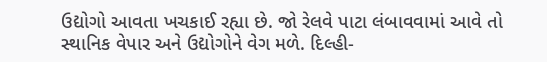ઉદ્યોગો આવતા ખચકાઈ રહ્યા છે. જો રેલવે પાટા લંબાવવામાં આવે તો સ્થાનિક વેપાર અને ઉદ્યોગોને વેગ મળે. દિલ્હી-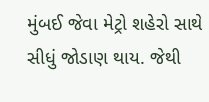મુંબઈ જેવા મેટ્રો શહેરો સાથે સીધું જોડાણ થાય. જેથી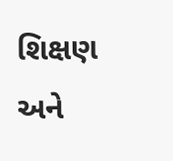શિક્ષણ અને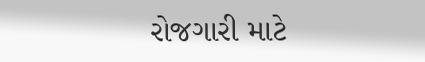રોજગારી માટે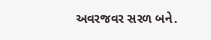અવરજવર સરળ બને.